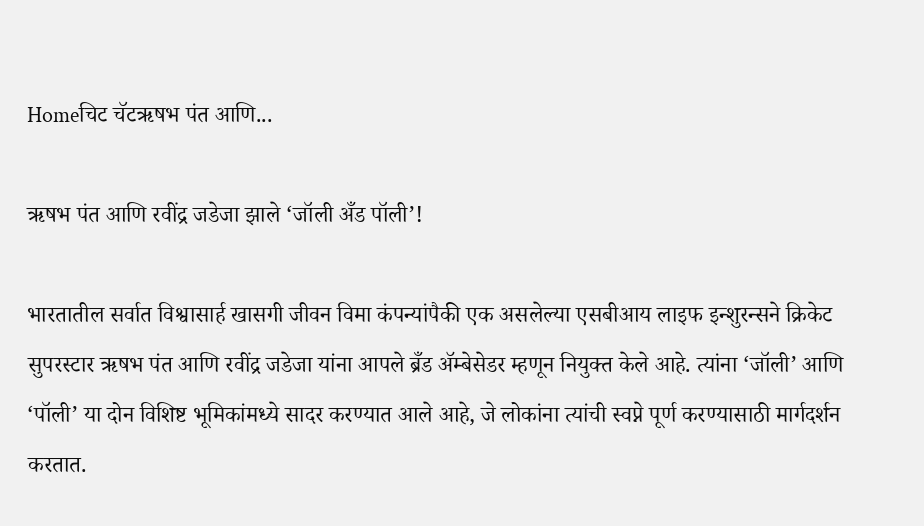Homeचिट चॅटऋषभ पंत आणि...

ऋषभ पंत आणि रवींद्र जडेजा झाले ‘जॉली अँड पॉली’!

भारतातील सर्वात विश्वासार्ह खासगी जीवन विमा कंपन्यांपैकी एक असलेल्या एसबीआय लाइफ इन्शुरन्सने क्रिकेट सुपरस्टार ऋषभ पंत आणि रवींद्र जडेजा यांना आपले ब्रँड ॲम्बेसेडर म्हणून नियुक्त केले आहे. त्यांना ‘जॉली’ आणि ‘पॉली’ या दोन विशिष्ट भूमिकांमध्ये सादर करण्यात आले आहे, जे लोकांना त्यांची स्वप्ने पूर्ण करण्यासाठी मार्गदर्शन करतात.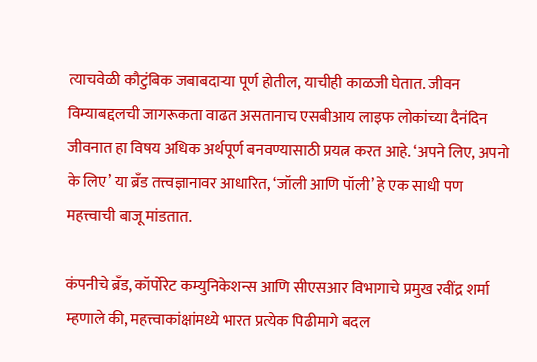त्याचवेळी कौटुंबिक जबाबदाऱ्या पूर्ण होतील, याचीही काळजी घेतात. जीवन विम्याबद्दलची जागरूकता वाढत असतानाच एसबीआय लाइफ लोकांच्या दैनंदिन जीवनात हा विषय अधिक अर्थपूर्ण बनवण्यासाठी प्रयत्न करत आहे. ‘अपने लिए, अपनो के लिए’ या ब्रँड तत्त्वज्ञानावर आधारित, ‘जॉली आणि पॉली’ हे एक साधी पण महत्त्वाची बाजू मांडतात.

कंपनीचे ब्रँड, कॉर्पोरेट कम्युनिकेशन्स आणि सीएसआर विभागाचे प्रमुख रवींद्र शर्मा म्हणाले की, महत्त्वाकांक्षांमध्ये भारत प्रत्येक पिढीमागे बदल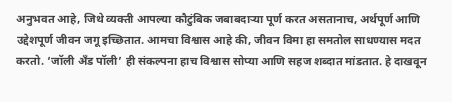अनुभवत आहे, जिथे व्यक्ती आपल्या कौटुंबिक जबाबदाऱ्या पूर्ण करत असतानाच, अर्थपूर्ण आणि उद्देशपूर्ण जीवन जगू इच्छितात. आमचा विश्वास आहे की, जीवन विमा हा समतोल साधण्यास मदत करतो. ‘जॉली अँड पॉली’ ही संकल्पना हाच विश्वास सोप्या आणि सहज शब्दात मांडतात. हे दाखवून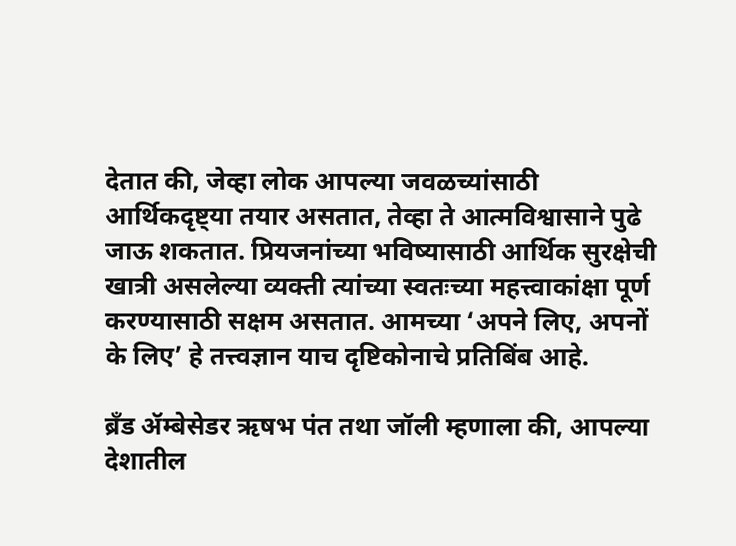देतात की, जेव्हा लोक आपल्या जवळच्यांसाठी आर्थिकदृष्ट्या तयार असतात, तेव्हा ते आत्मविश्वासाने पुढे जाऊ शकतात. प्रियजनांच्या भविष्यासाठी आर्थिक सुरक्षेची खात्री असलेल्या व्यक्ती त्यांच्या स्वतःच्या महत्त्वाकांक्षा पूर्ण करण्यासाठी सक्षम असतात. आमच्या ‘अपने लिए, अपनों के लिए’ हे तत्त्वज्ञान याच दृष्टिकोनाचे प्रतिबिंब आहे.

ब्रँड ॲम्बेसेडर ऋषभ पंत तथा जॉली म्हणाला की, आपल्या देशातील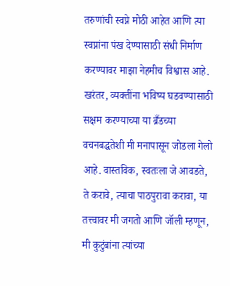तरुणांची स्वप्ने मोठी आहेत आणि त्या स्वप्नांना पंख देण्यासाठी संधी निर्माण करण्यावर माझा नेहमीच विश्वास आहे. खरंतर, व्यक्तींना भविष्य घडवण्यासाठी सक्षम करण्याच्या या ब्रँडच्या वचनबद्धतेशी मी मनापासून जोडला गेलो आहे. वास्तविक, स्वतःला जे आवडते, ते करावे, त्याचा पाठपुरावा करावा, या तत्त्वावर मी जगतो आणि जॉली म्हणून, मी कुटुंबांना त्यांच्या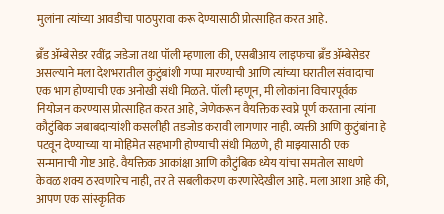मुलांना त्यांच्या आवडीचा पाठपुरावा करू देण्यासाठी प्रोत्साहित करत आहे.

ब्रँड ॲम्बेसेडर रवींद्र जडेजा तथा पॉली म्हणाला की, एसबीआय लाइफचा ब्रँड ॲम्बेसेडर असल्याने मला देशभरातील कुटुंबांशी गप्पा मारण्याची आणि त्यांच्या घरातील संवादाचा एक भाग होण्याची एक अनोखी संधी मिळते. पॉली म्हणून, मी लोकांना विचारपूर्वक नियोजन करण्यास प्रोत्साहित करत आहे, जेणेकरून वैयक्तिक स्वप्ने पूर्ण करताना त्यांना कौटुंबिक जबाबदाऱ्यांशी कसलीही तडजोड करावी लागणार नाही. व्यक्ती आणि कुटुंबांना हे पटवून देण्याच्या या मोहिमेत सहभागी होण्याची संधी मिळणे, ही माझ्यासाठी एक सन्मानाची गोष्ट आहे. वैयक्तिक आकांक्षा आणि कौटुंबिक ध्येय यांचा समतोल साधणे केवळ शक्य ठरवणारेच नाही, तर ते सबलीकरण करणारेदेखील आहे. मला आशा आहे की, आपण एक सांस्कृतिक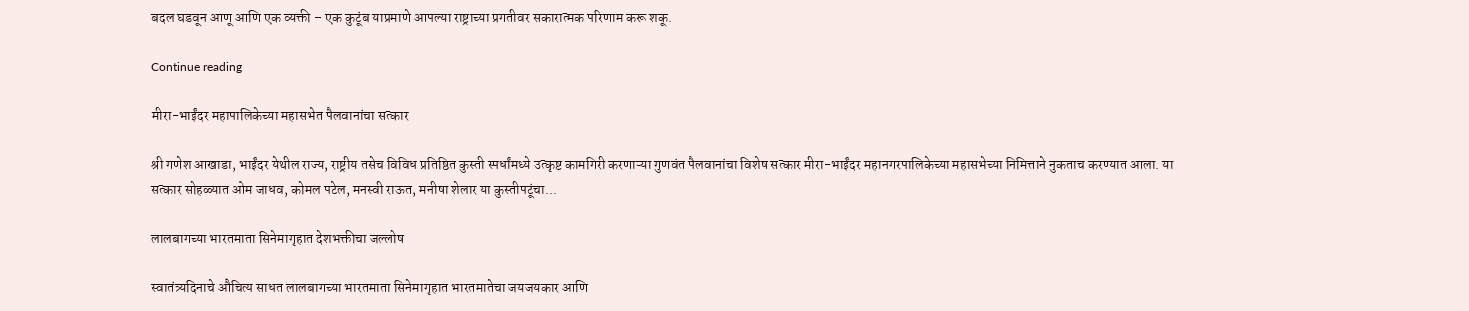बदल घडवून आणू आणि एक व्यक्ती – एक कुटूंब याप्रमाणे आपल्या राष्ट्राच्या प्रगतीवर सकारात्मक परिणाम करू शकू.

Continue reading

मीरा-भाईंदर महापालिकेच्या महासभेत पैलवानांचा सत्कार

श्री गणेश आखाडा, भाईंदर येथील राज्य, राष्ट्रीय तसेच विविध प्रतिष्ठित कुस्ती स्पर्धांमध्ये उत्कृष्ट कामगिरी करणाऱ्या गुणवंत पैलवानांचा विशेष सत्कार मीरा-भाईंदर महानगरपालिकेच्या महासभेच्या निमित्ताने नुकताच करण्यात आला. या सत्कार सोहळ्यात ओम जाधव, कोमल पटेल, मनस्वी राऊत, मनीषा शेलार या कुस्तीपटूंचा...

लालबागच्या भारतमाता सिनेमागृहात देशभक्तीचा जल्लोष

स्वातंत्र्यदिनाचे औचित्य साधत लालबागच्या भारतमाता सिनेमागृहात भारतमातेचा जयजयकार आणि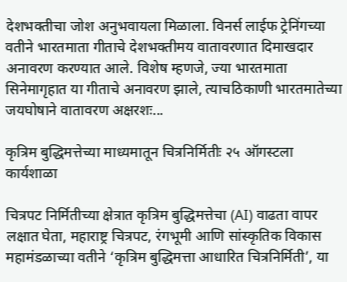देशभक्तीचा जोश अनुभवायला मिळाला. विनर्स लाईफ ट्रेनिंगच्या वतीने भारतमाता गीताचे देशभक्तीमय वातावरणात दिमाखदार अनावरण करण्यात आले. विशेष म्हणजे, ज्या भारतमाता सिनेमागृहात या गीताचे अनावरण झाले, त्याचठिकाणी भारतमातेच्या जयघोषाने वातावरण अक्षरशः...

कृत्रिम बुद्धिमत्तेच्या माध्यमातून चित्रनिर्मितीः २५ ऑगस्टला कार्यशाळा

चित्रपट निर्मितीच्या क्षेत्रात कृत्रिम बुद्धिमत्तेचा (AI) वाढता वापर लक्षात घेता, महाराष्ट्र चित्रपट, रंगभूमी आणि सांस्कृतिक विकास महामंडळाच्या वतीने ‘कृत्रिम बुद्धिमत्ता आधारित चित्रनिर्मिती’, या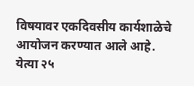विषयावर एकदिवसीय कार्यशाळेचे आयोजन करण्यात आले आहे. येत्या २५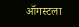ऑगस्टला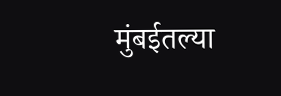मुंबईतल्या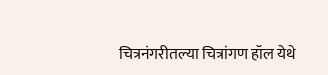चित्रनंगरीतल्या चित्रांगण हॉल येथे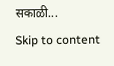सकाळी...
Skip to content